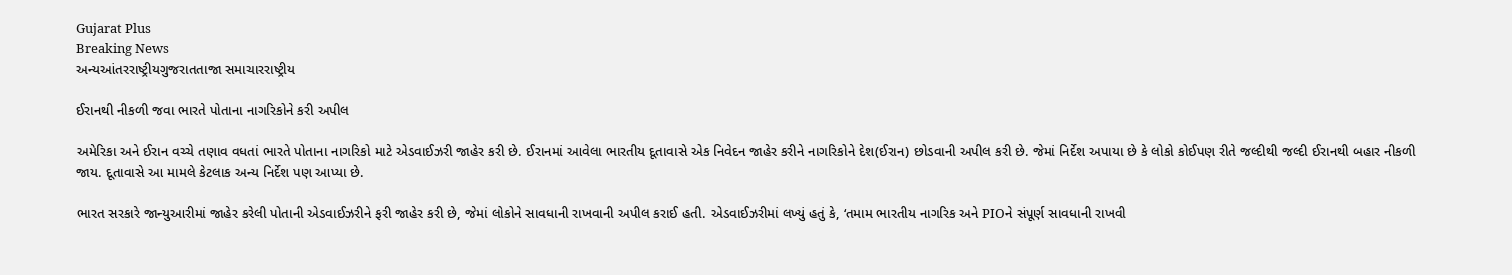Gujarat Plus
Breaking News
અન્યઆંતરરાષ્ટ્રીયગુજરાતતાજા સમાચારરાષ્ટ્રીય

ઈરાનથી નીકળી જવા ભારતે પોતાના નાગરિકોને કરી અપીલ

અમેરિકા અને ઈરાન વચ્ચે તણાવ વધતાં ભારતે પોતાના નાગરિકો માટે એડવાઈઝરી જાહેર કરી છે. ઈરાનમાં આવેલા ભારતીય દૂતાવાસે એક નિવેદન જાહેર કરીને નાગરિકોને દેશ(ઈરાન) છોડવાની અપીલ કરી છે. જેમાં નિર્દેશ અપાયા છે કે લોકો કોઈપણ રીતે જલ્દીથી જલ્દી ઈરાનથી બહાર નીકળી જાય. દૂતાવાસે આ મામલે કેટલાક અન્ય નિર્દેશ પણ આપ્યા છે.

ભારત સરકારે જાન્યુઆરીમાં જાહેર કરેલી પોતાની એડવાઈઝરીને ફરી જાહેર કરી છે, જેમાં લોકોને સાવધાની રાખવાની અપીલ કરાઈ હતી. એડવાઈઝરીમાં લખ્યું હતું કે, ‘તમામ ભારતીય નાગરિક અને PIOને સંપૂર્ણ સાવધાની રાખવી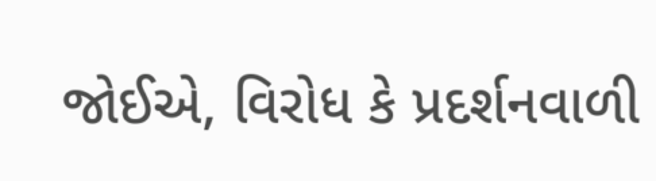જોઈએ, વિરોધ કે પ્રદર્શનવાળી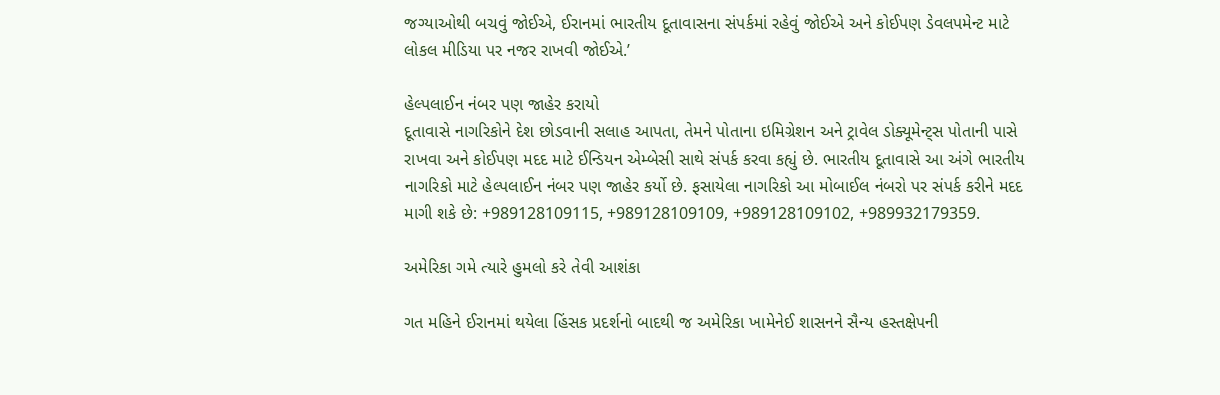જગ્યાઓથી બચવું જોઈએ, ઈરાનમાં ભારતીય દૂતાવાસના સંપર્કમાં રહેવું જોઈએ અને કોઈપણ ડેવલપમેન્ટ માટે લોકલ મીડિયા પર નજર રાખવી જોઈએ.’

હેલ્પલાઈન નંબર પણ જાહેર કરાયો
દૂતાવાસે નાગરિકોને દેશ છોડવાની સલાહ આપતા, તેમને પોતાના ઇમિગ્રેશન અને ટ્રાવેલ ડોક્યૂમેન્ટ્સ પોતાની પાસે રાખવા અને કોઈપણ મદદ માટે ઈન્ડિયન એમ્બેસી સાથે સંપર્ક કરવા કહ્યું છે. ભારતીય દૂતાવાસે આ અંગે ભારતીય નાગરિકો માટે હેલ્પલાઈન નંબર પણ જાહેર કર્યો છે. ફસાયેલા નાગરિકો આ મોબાઈલ નંબરો પર સંપર્ક કરીને મદદ માગી શકે છે: +989128109115, +989128109109, +989128109102, +989932179359.

અમેરિકા ગમે ત્યારે હુમલો કરે તેવી આશંકા

ગત મહિને ઈરાનમાં થયેલા હિંસક પ્રદર્શનો બાદથી જ અમેરિકા ખામેનેઈ શાસનને સૈન્ય હસ્તક્ષેપની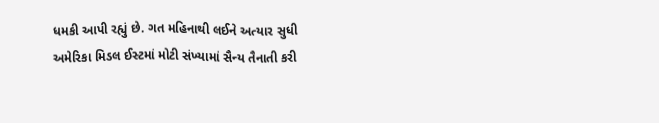ધમકી આપી રહ્યું છે. ગત મહિનાથી લઈને અત્યાર સુધી અમેરિકા મિડલ ઈસ્ટમાં મોટી સંખ્યામાં સૈન્ય તૈનાતી કરી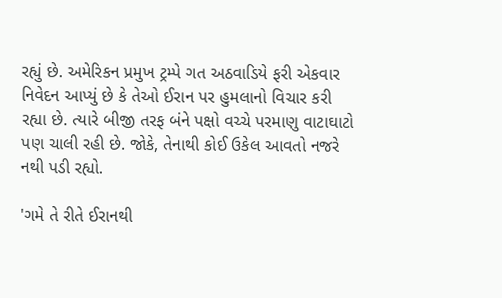રહ્યું છે. અમેરિકન પ્રમુખ ટ્રમ્પે ગત અઠવાડિયે ફરી એકવાર નિવેદન આપ્યું છે કે તેઓ ઈરાન પર હુમલાનો વિચાર કરી રહ્યા છે. ત્યારે બીજી તરફ બંને પક્ષો વચ્ચે પરમાણુ વાટાઘાટો પણ ચાલી રહી છે. જોકે, તેનાથી કોઈ ઉકેલ આવતો નજરે નથી પડી રહ્યો.

'ગમે તે રીતે ઈરાનથી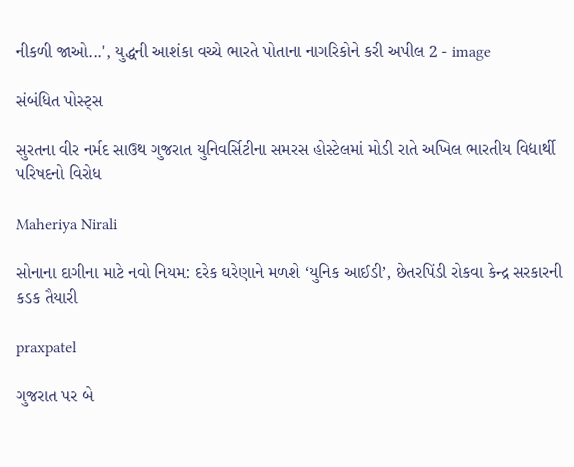નીકળી જાઓ...', યુદ્ધની આશંકા વચ્ચે ભારતે પોતાના નાગરિકોને કરી અપીલ 2 - image

સંબંધિત પોસ્ટ્સ

સુરતના વીર નર્મદ સાઉથ ગુજરાત યુનિવર્સિટીના સમરસ હોસ્ટેલમાં મોડી રાતે અખિલ ભારતીય વિદ્યાર્થી પરિષદનો વિરોધ

Maheriya Nirali

સોનાના દાગીના માટે નવો નિયમ: દરેક ઘરેણાને મળશે ‘યુનિક આઈડી’, છેતરપિંડી રોકવા કેન્દ્ર સરકારની કડક તૈયારી

praxpatel

ગુજરાત પર બે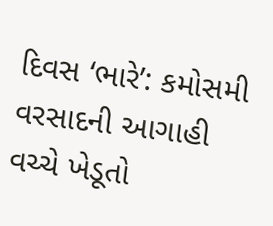દિવસ ‘ભારે’: કમોસમી વરસાદની આગાહી વચ્ચે ખેડૂતો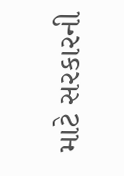માટે સરકારની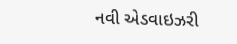નવી એડવાઇઝરી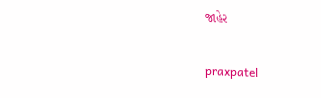જાહેર

praxpatel